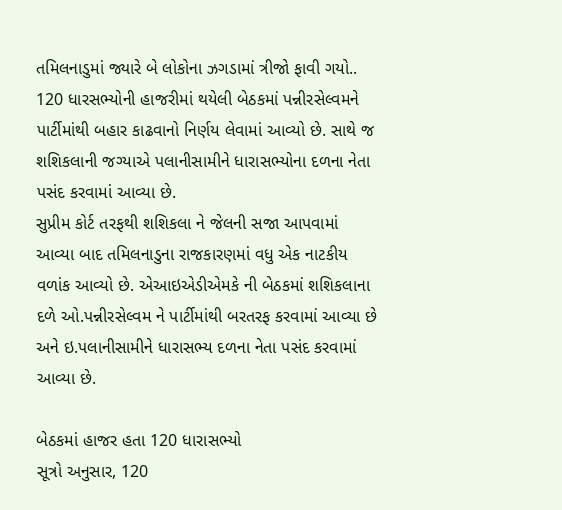તમિલનાડુમાં જ્યારે બે લોકોના ઝગડામાં ત્રીજો ફાવી ગયો..
120 ધારસભ્યોની હાજરીમાં થયેલી બેઠકમાં પન્નીરસેલ્વમને પાર્ટીમાંથી બહાર કાઢવાનો નિર્ણય લેવામાં આવ્યો છે. સાથે જ શશિકલાની જગ્યાએ પલાનીસામીને ધારાસભ્યોના દળના નેતા પસંદ કરવામાં આવ્યા છે.
સુપ્રીમ કોર્ટ તરફથી શશિકલા ને જેલની સજા આપવામાં આવ્યા બાદ તમિલનાડુના રાજકારણમાં વધુ એક નાટકીય વળાંક આવ્યો છે. એઆઇએડીએમકે ની બેઠકમાં શશિકલાના દળે ઓ.પન્નીરસેલ્વમ ને પાર્ટીમાંથી બરતરફ કરવામાં આવ્યા છે અને ઇ.પલાનીસામીને ધારાસભ્ય દળના નેતા પસંદ કરવામાં આવ્યા છે.

બેઠકમાં હાજર હતા 120 ધારાસભ્યો
સૂત્રો અનુસાર, 120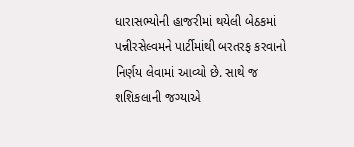ધારાસભ્યોની હાજરીમાં થયેલી બેઠકમાં પન્નીરસેલ્વમને પાર્ટીમાંથી બરતરફ કરવાનો નિર્ણય લેવામાં આવ્યો છે. સાથે જ શશિકલાની જગ્યાએ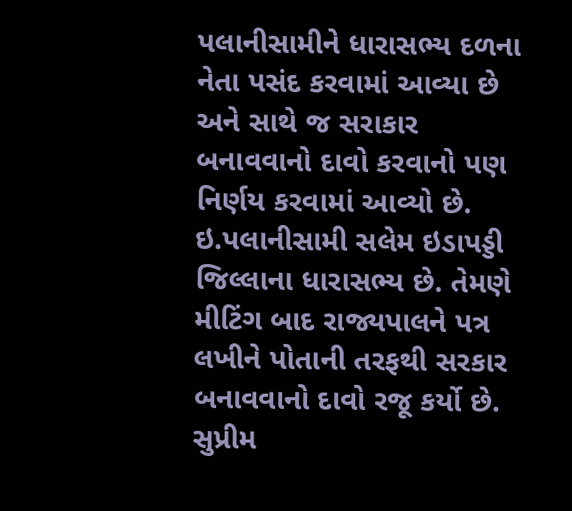પલાનીસામીને ધારાસભ્ય દળના નેતા પસંદ કરવામાં આવ્યા છે અને સાથે જ સરાકાર બનાવવાનો દાવો કરવાનો પણ નિર્ણય કરવામાં આવ્યો છે. ઇ.પલાનીસામી સલેમ ઇડાપડ્ડી જિલ્લાના ધારાસભ્ય છે. તેમણે મીટિંગ બાદ રાજ્યપાલને પત્ર લખીને પોતાની તરફથી સરકાર બનાવવાનો દાવો રજૂ કર્યો છે.
સુપ્રીમ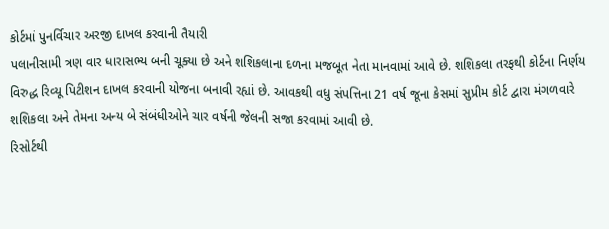કોર્ટમાં પુનર્વિચાર અરજી દાખલ કરવાની તૈયારી
પલાનીસામી ત્રણ વાર ધારાસભ્ય બની ચૂક્યા છે અને શશિકલાના દળના મજબૂત નેતા માનવામાં આવે છે. શશિકલા તરફથી કોર્ટના નિર્ણય વિરુદ્ધ રિવ્યૂ પિટીશન દાખલ કરવાની યોજના બનાવી રહ્યાં છે. આવકથી વધુ સંપત્તિના 21 વર્ષ જૂના કેસમાં સુપ્રીમ કોર્ટ દ્વારા મંગળવારે શશિકલા અને તેમના અન્ય બે સંબંધીઓને ચાર વર્ષની જેલની સજા કરવામાં આવી છે.
રિસોર્ટથી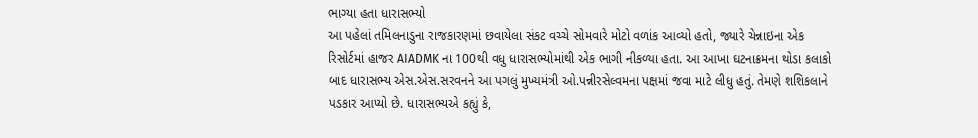ભાગ્યા હતા ધારાસભ્યો
આ પહેલાં તમિલનાડુના રાજકારણમાં છવાયેલા સંકટ વચ્ચે સોમવારે મોટો વળાંક આવ્યો હતો, જ્યારે ચેન્નાઇના એક રિસોર્ટમાં હાજર AIADMK ના 100થી વધુ ધારાસભ્યોમાંથી એક ભાગી નીકળ્યા હતા. આ આખા ઘટનાક્રમના થોડા કલાકો બાદ ધારાસભ્ય એસ.એસ.સરવનને આ પગલું મુખ્યમંત્રી ઓ.પન્નીરસેલ્વમના પક્ષમાં જવા માટે લીધુ હતું. તેમણે શશિકલાને પડકાર આપ્યો છે. ધારાસભ્યએ કહ્યું કે,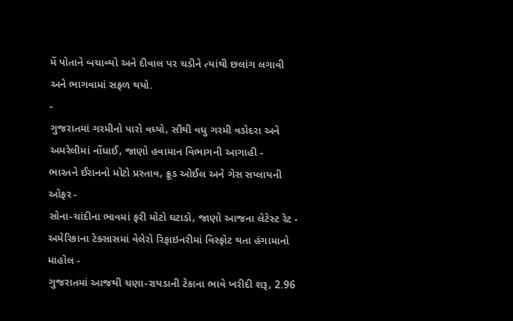મેં પોતાને બચાવ્યો અને દીવાલ પર ચડીને ત્યાંથી છલાંગ લગાવી અને ભાગવામાં સફળ થયો.
-
ગુજરાતમાં ગરમીનો પારો વધ્યો, સૌથી વધુ ગરમી વડોદરા અને અમરેલીમાં નોંધાઈ, જાણો હવામાન વિભાગની આગાહી -
ભારતને ઈરાનનો મોટો પ્રસ્તાવ, ક્રૂડ ઓઈલ અને ગેસ સપ્લાયની ઓફર -
સોના-ચાંદીના ભાવમાં ફરી મોટો ઘટાડો, જાણો આજના લેટેસ્ટ રેટ -
અમેરિકાના ટેક્સાસમાં વેલેરો રિફાઇનરીમાં વિસ્ફોટ થતા હંગામાનો માહોલ -
ગુજરાતમાં આજથી ચણા-રાયડાની ટેકાના ભાવે ખરીદી શરૂ, 2.96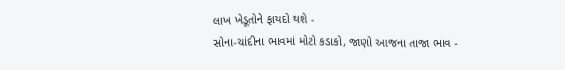લાખ ખેડૂતોને ફાયદો થશે -
સોના-ચાંદીના ભાવમાં મોટો કડાકો, જાણો આજના તાજા ભાવ -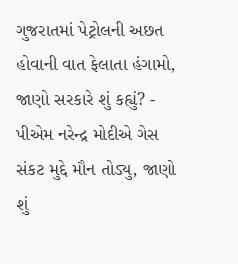ગુજરાતમાં પેટ્રોલની અછત હોવાની વાત ફેલાતા હંગામો, જાણો સરકારે શું કહ્યું? -
પીએમ નરેન્દ્ર મોદીએ ગેસ સંકટ મુદ્દે મૌન તોડ્યુ, જાણો શું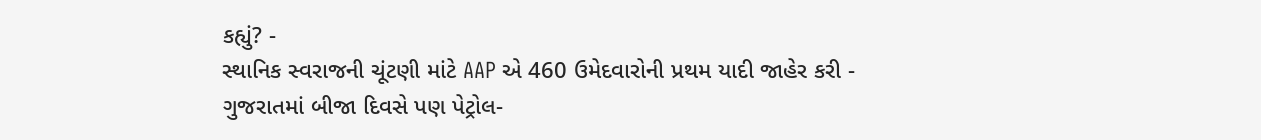કહ્યું? -
સ્થાનિક સ્વરાજની ચૂંટણી માંટે AAP એ 460 ઉમેદવારોની પ્રથમ યાદી જાહેર કરી -
ગુજરાતમાં બીજા દિવસે પણ પેટ્રોલ-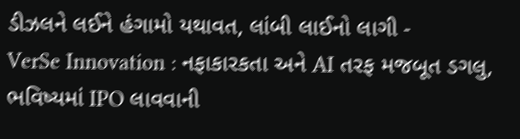ડીઝલને લઈને હંગામો યથાવત, લાંબી લાઈનો લાગી -
VerSe Innovation : નફાકારકતા અને AI તરફ મજબૂત ડગલુ, ભવિષ્યમાં IPO લાવવાની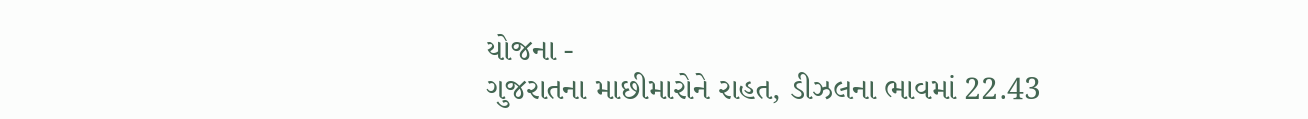યોજના -
ગુજરાતના માછીમારોને રાહત, ડીઝલના ભાવમાં 22.43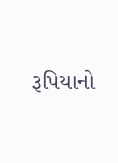રૂપિયાનો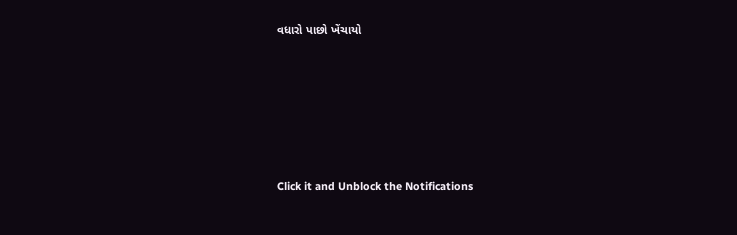વધારો પાછો ખેંચાયો







Click it and Unblock the Notifications